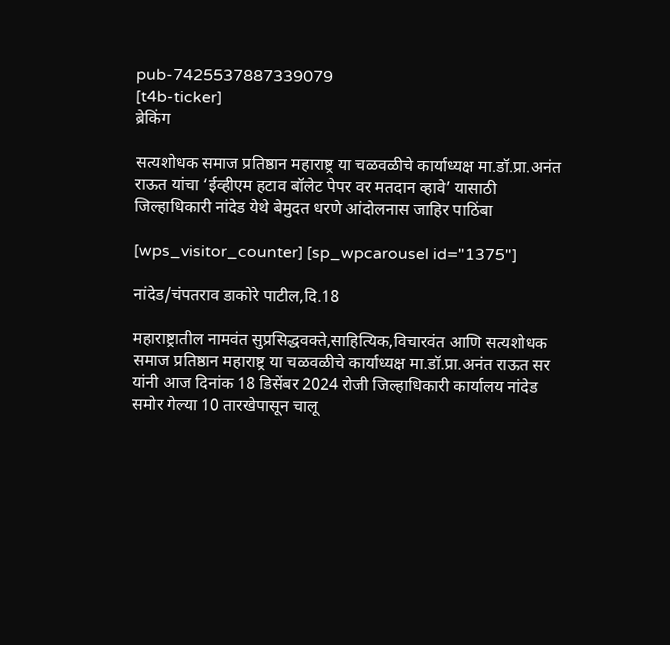pub-7425537887339079
[t4b-ticker]
ब्रेकिंग

सत्यशोधक समाज प्रतिष्ठान महाराष्ट्र या चळवळीचे कार्याध्यक्ष मा.डॉ.प्रा.अनंत राऊत यांचा ‘ईव्हीएम हटाव बॉलेट पेपर वर मतदान व्हावे’ यासाठी जिल्हाधिकारी नांदेड येथे बेमुदत धरणे आंदोलनास जाहिर पाठिंबा

[wps_visitor_counter] [sp_wpcarousel id="1375"]

नांदेड/चंपतराव डाकोरे पाटील,दि.18

महाराष्ट्रातील नामवंत सुप्रसिद्धवक्ते,साहित्यिक,विचारवंत आणि सत्यशोधक समाज प्रतिष्ठान महाराष्ट्र या चळवळीचे कार्याध्यक्ष मा.डॉ.प्रा.अनंत राऊत सर यांनी आज दिनांक 18 डिसेंबर 2024 रोजी जिल्हाधिकारी कार्यालय नांदेड समोर गेल्या 10 तारखेपासून चालू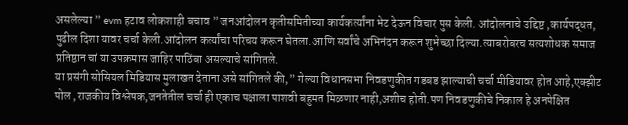असलेल्या ” evm हटाव लोकशाही बचाव ” जनआंदोलन कृतीसमितीच्या कार्यकर्त्यांना भेट देऊन विचार पुस केली. आंदोलनाचे उद्दिष्ट ,कार्यपद्धत, पुढील दिशा यावर चर्चा केली.आंदोलन कर्त्यांचा परिचय करून घेतला.आणि सर्वांचे अभिनंदन करून शुभेच्छा दिल्या.त्याबरोबरच सत्यशोधक समाज प्रतिष्ठान चां या उपक्रमास जाहिर पाठिंबा असल्याचे सांगितले.
या प्रसंगी सोसियल मिडियास मुलाखत देताना असे सांगितले की,” गेल्या विधानसभा निवडणुकीत गडबड झाल्याची चर्चा मीडियावर होत आहे,एक्झीट पोल ,राजकीय विश्लेषक,जनतेतील चर्चा ही एकाच पक्षाला पाशवी बहुमत मिळणार नाही,अशीच होती.पण निवडणुकीचे निकाल हे अनपेक्षित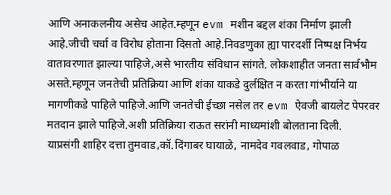आणि अनाकलनीय असेच आहेत.म्हणून evm मशीन बद्दल शंका निर्माण झाली आहे.जीची चर्चा व विरोध होताना दिसतो आहे.निवडणुका ह्या पारदर्शी निष्पक्ष निर्भय वातावरणात झाल्या पाहिजे,असे भारतीय संविधान सांगते. लोकशाहीत जनता सार्वभौम असते.म्हणून जनतेची प्रतिक्रिया आणि शंका याकडे दुर्लक्षित न करता गांभीर्याने या मागणीकडे पाहिले पाहिजे.आणि जनतेची ईच्छा नसेल तर evm ऐवजी बायलेट पेपरवर मतदान झाले पाहिजे.अशी प्रतिक्रिया राऊत सरांनी माध्यमांशी बोलताना दिली.
याप्रसंगी शाहिर दत्ता तुमवाड,कॉ.दिंगाबर घायाळे, नामदेव गवलवाड, गोपाळ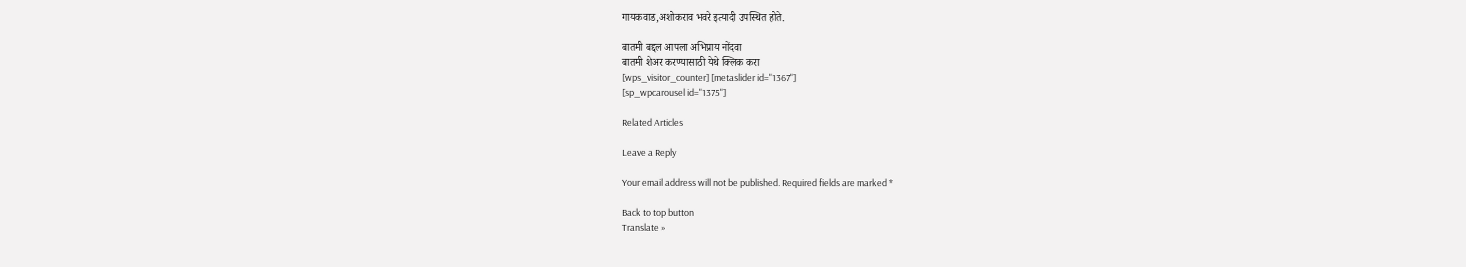गायकवाड,अशोकराव भवरे इत्यादी उपस्थित होते.

बातमी बद्दल आपला अभिप्राय नोंदवा
बातमी शेअर करण्यासाठी येथे क्लिक करा
[wps_visitor_counter] [metaslider id="1367"]
[sp_wpcarousel id="1375"]

Related Articles

Leave a Reply

Your email address will not be published. Required fields are marked *

Back to top button
Translate »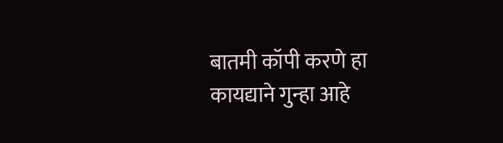बातमी कॉपी करणे हा कायद्याने गुन्हा आहे